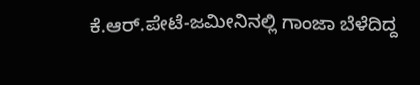ಕೆ.ಆರ್.ಪೇಟೆ-ಜಮೀನಿನಲ್ಲಿ ಗಾಂಜಾ ಬೆಳೆದಿದ್ದ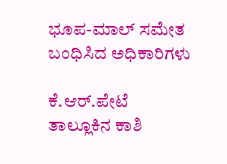ಭೂಪ-ಮಾಲ್ ಸಮೇತ ಬಂಧಿಸಿದ ಅಧಿಕಾರಿಗಳು

ಕೆ.ಆರ್.ಪೇಟೆ ತಾಲ್ಲೂಕಿನ ಕಾಶಿ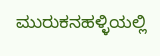ಮುರುಕನಹಳ್ಳಿಯಲ್ಲಿ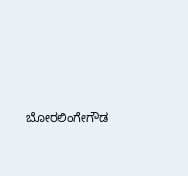ಬೋರಲಿಂಗೇಗೌಡ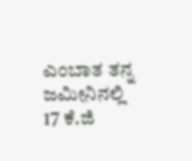ಎಂಬಾತ ತನ್ನ ಜಮೀನಿನಲ್ಲಿ 17 ಕೆ.ಜಿ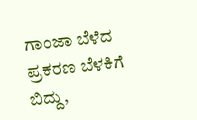ಗಾಂಜಾ ಬೆಳೆದ ಪ್ರಕರಣ ಬೆಳಕಿಗೆ ಬಿದ್ದು,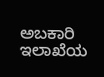ಅಬಕಾರಿ ಇಲಾಖೆಯ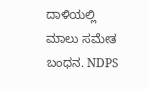ದಾಳಿಯಲ್ಲಿ ಮಾಲು ಸಮೇತ ಬಂಧನ. NDPS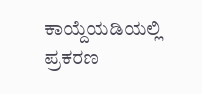ಕಾಯ್ದೆಯಡಿಯಲ್ಲಿ ಪ್ರಕರಣ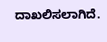ದಾಖಲಿಸಲಾಗಿದೆ.